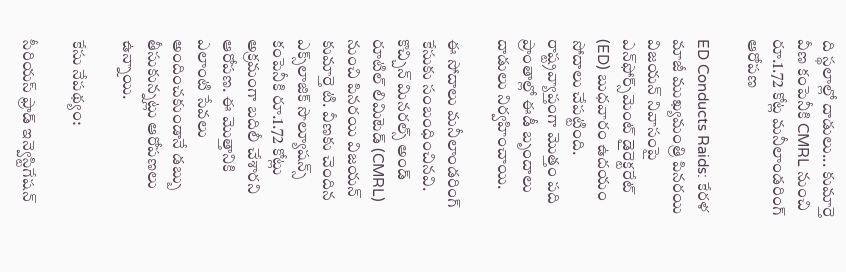ది స్థలాల్లో దాడులు... కుమార్తె వీణ కంపెనీకి CMRL నుంచి రూ.1.72 కోట్ల మనీలాండరింగ్ ఆరోపణ

ED Conducts Raids: కేరళ మాజీ ముఖ్యమంత్రి పినరయి విజయన్ నివాసంపై ఎన్‌ఫోర్స్‌మెంట్ డైరెక్టరేట్ (ED) బుధవారం ఉదయం సోదాలు చేపట్టింది. రాష్ట్రవ్యాప్తంగా మొత్తం పది ప్రాంతాల్లో ఈడీ బృందాలు దాడులు నిర్వహించాయి.

ఈ సోదాలు మనీలాండరింగ్ కేసుకు సంబంధించినవి. కొచ్చిన్ మినరల్స్ అండ్ రూటిల్ లిమిటెడ్ (CMRL) నుంచి పినరయి విజయన్ కుమార్తె టి. వీణకు చెందిన ఎక్స్‌లాజిక్ సొల్యూషన్స్ కంపెనీకి రూ.1.72 కోట్లు అక్రమంగా బదిలీ చేశారని ఆరోపణ. ఈ మొత్తానికి ఎలాంటి సేవలు అందించకుండానే డబ్బు తీసుకున్నట్లు ఆరోపణలు ఉన్నాయి.

కేసు నేపథ్యం:

సీరియస్ ఫ్రాడ్ ఇన్వెస్టిగేషన్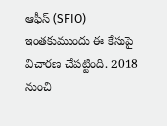ఆఫీస్ (SFIO) ఇంతకుముందు ఈ కేసుపై విచారణ చేపట్టింది. 2018 నుంచి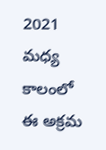2021 మధ్య కాలంలో ఈ అక్రమ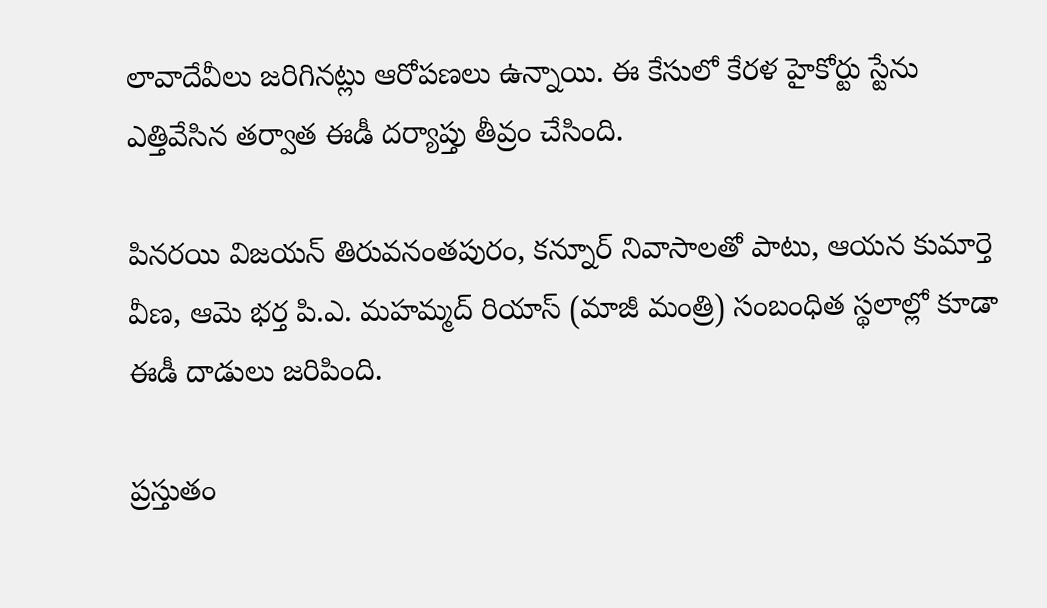లావాదేవీలు జరిగినట్లు ఆరోపణలు ఉన్నాయి. ఈ కేసులో కేరళ హైకోర్టు స్టేను ఎత్తివేసిన తర్వాత ఈడీ దర్యాప్తు తీవ్రం చేసింది.

పినరయి విజయన్ తిరువనంతపురం, కన్నూర్ నివాసాలతో పాటు, ఆయన కుమార్తె వీణ, ఆమె భర్త పి.ఎ. మహమ్మద్ రియాస్ (మాజీ మంత్రి) సంబంధిత స్థలాల్లో కూడా ఈడీ దాడులు జరిపింది.

ప్రస్తుతం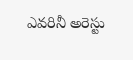ఎవరినీ అరెస్టు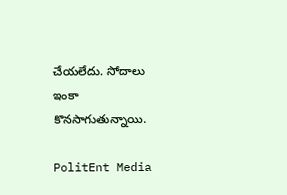చేయలేదు. సోదాలు ఇంకా కొనసాగుతున్నాయి.

PolitEnt Media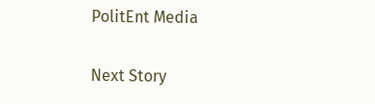PolitEnt Media

Next Story